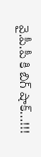వై.పీ.పీ కి బిగ్ షాక్…!!!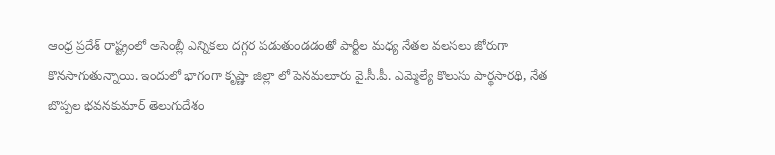ఆంధ్ర ప్రదేశ్ రాష్ట్రంలో అసెంబ్లీ ఎన్నికలు దగ్గర పడుతుండడంతో పార్టీల మధ్య నేతల వలసలు జోరుగా కొనసాగుతున్నాయి. ఇందులో భాగంగా కృష్ణా జిల్లా లో పెనమలూరు వై.సీ.పీ. ఎమ్మెల్యే కొలుసు పార్థసారథి, నేత బొప్పల భవనకుమార్ తెలుగుదేశం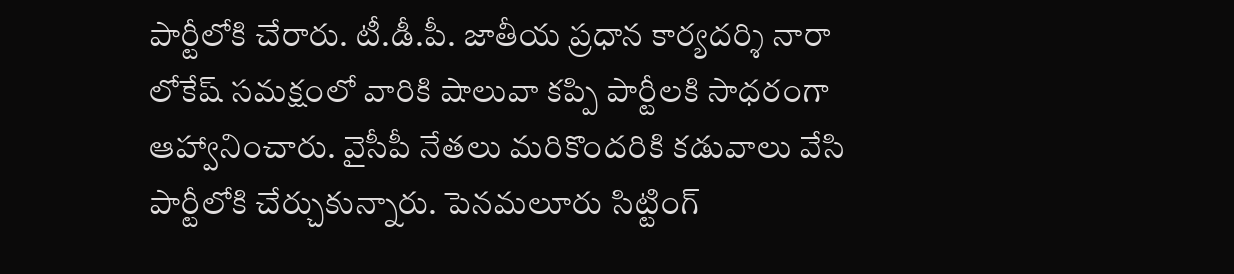పార్టీలోకి చేరారు. టీ.డీ.పీ. జాతీయ ప్రధాన కార్యదర్శి నారా లోకేష్ సమక్షంలో వారికి షాలువా కప్పి పార్టీలకి సాధరంగా ఆహ్వానించారు. వైసీపీ నేతలు మరికొందరికి కడువాలు వేసి పార్టీలోకి చేర్చుకున్నారు. పెనమలూరు సిట్టింగ్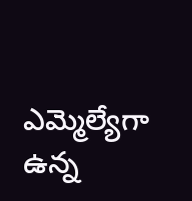ఎమ్మెల్యేగా ఉన్న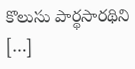కొలుసు పార్థసారథిని […]